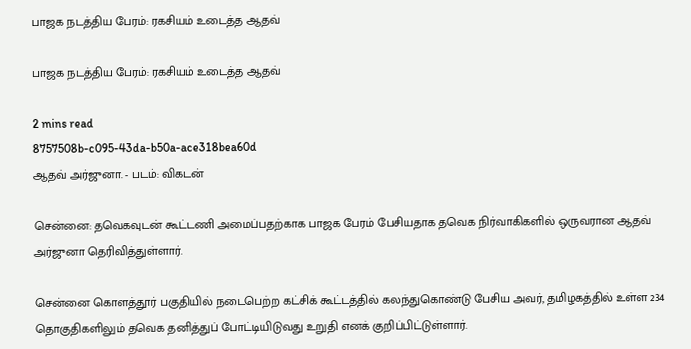பாஜக நடத்திய பேரம்: ரகசியம் உடைத்த ஆதவ்

பாஜக நடத்திய பேரம்: ரகசியம் உடைத்த ஆதவ்

2 mins read
8757508b-c095-43da-b50a-ace318bea60d
ஆதவ் அர்ஜுனா. - படம்: விகடன்

சென்னை: தவெகவுடன் கூட்டணி அமைப்பதற்காக பாஜக பேரம் பேசியதாக தவெக நிர்வாகிகளில் ஒருவரான ஆதவ் அர்ஜுனா தெரிவித்துள்ளார்.

சென்னை கொளத்தூர் பகுதியில் நடைபெற்ற கட்சிக் கூட்டத்தில் கலந்துகொண்டு பேசிய அவர், தமிழகத்தில் உள்ள 234 தொகுதிகளிலும் தவெக தனித்துப் போட்டியிடுவது உறுதி எனக் குறிப்பிட்டுள்ளார்.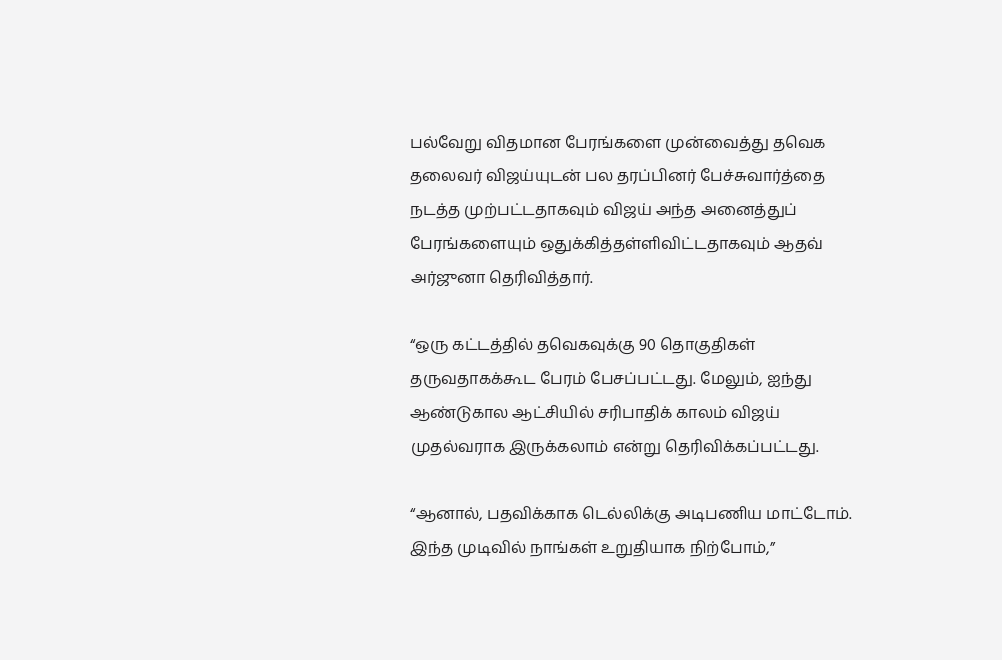பல்வேறு விதமான பேரங்களை முன்வைத்து தவெக தலைவர் விஜய்யுடன் பல தரப்பினர் பேச்சுவார்த்தை நடத்த முற்பட்டதாகவும் விஜய் அந்த அனைத்துப் பேரங்களையும் ஒதுக்கித்தள்ளிவிட்டதாகவும் ஆதவ் அர்ஜுனா தெரிவித்தார்.

“ஒரு கட்டத்தில் தவெகவுக்கு 90 தொகுதிகள் தருவதாகக்கூட பேரம் பேசப்பட்டது. மேலும், ஐந்து ஆண்டுகால ஆட்சியில் சரிபாதிக் காலம் விஜய் முதல்வராக இருக்கலாம் என்று தெரிவிக்கப்பட்டது.

“ஆனால், பதவிக்காக டெல்லிக்கு அடிபணிய மாட்டோம். இந்த முடிவில் நாங்கள் உறுதியாக நிற்போம்,”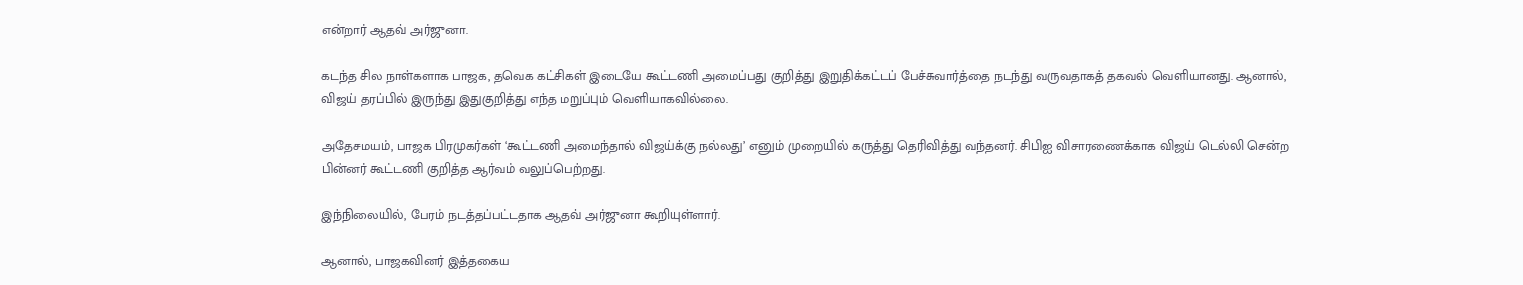என்றார் ஆதவ் அர்ஜுனா.

கடந்த சில நாள்களாக பாஜக, தவெக கட்சிகள் இடையே கூட்டணி அமைப்பது குறித்து இறுதிக்கட்டப் பேச்சுவார்த்தை நடந்து வருவதாகத் தகவல் வெளியானது. ஆனால், விஜய் தரப்பில் இருந்து இதுகுறித்து எந்த மறுப்பும் வெளியாகவில்லை.

அதேசமயம், பாஜக பிரமுகர்கள் ‘கூட்டணி அமைந்தால் விஜய்க்கு நல்லது’ எனும் முறையில் கருத்து தெரிவித்து வந்தனர். சிபிஐ விசாரணைக்காக விஜய் டெல்லி சென்ற பின்னர் கூட்டணி குறித்த ஆர்வம் வலுப்பெற்றது.

இந்நிலையில், பேரம் நடத்தப்பட்டதாக ஆதவ் அர்ஜுனா கூறியுள்ளார்.

ஆனால், பாஜகவினர் இத்தகைய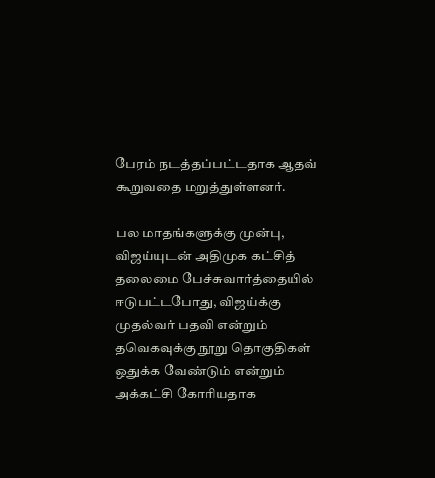பேரம் நடத்தப்பட்டதாக ஆதவ் கூறுவதை மறுத்துள்ளனர்.

பல மாதங்களுக்கு முன்பு, விஜய்யுடன் அதிமுக கட்சித் தலைமை பேச்சுவார்த்தையில் ஈடுபட்டபோது, விஜய்க்கு முதல்வர் பதவி என்றும் தவெகவுக்கு நூறு தொகுதிகள் ஒதுக்க வேண்டும் என்றும் அக்கட்சி கோரியதாக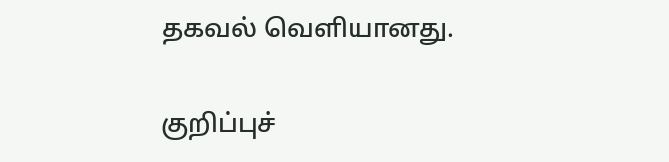தகவல் வெளியானது.

குறிப்புச்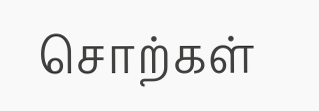சொற்கள்